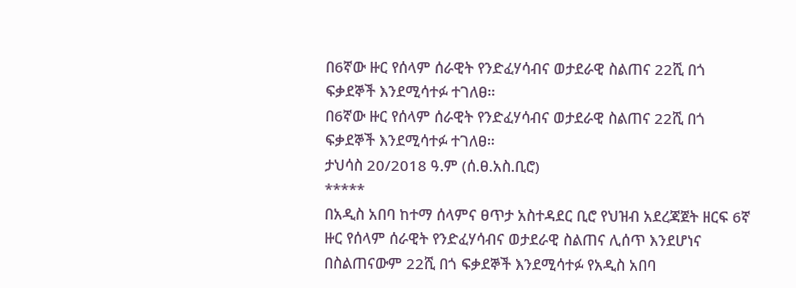በ6ኛው ዙር የሰላም ሰራዊት የንድፈሃሳብና ወታደራዊ ስልጠና 22ሺ በጎ ፍቃደኞች እንደሚሳተፉ ተገለፀ።
በ6ኛው ዙር የሰላም ሰራዊት የንድፈሃሳብና ወታደራዊ ስልጠና 22ሺ በጎ ፍቃደኞች እንደሚሳተፉ ተገለፀ።
ታህሳስ 20/2018 ዓ.ም (ሰ.ፀ.አስ.ቢሮ)
*****
በአዲስ አበባ ከተማ ሰላምና ፀጥታ አስተዳደር ቢሮ የህዝብ አደረጃጀት ዘርፍ 6ኛ ዙር የሰላም ሰራዊት የንድፈሃሳብና ወታደራዊ ስልጠና ሊሰጥ እንደሆነና በስልጠናውም 22ሺ በጎ ፍቃደኞች እንደሚሳተፉ የአዲስ አበባ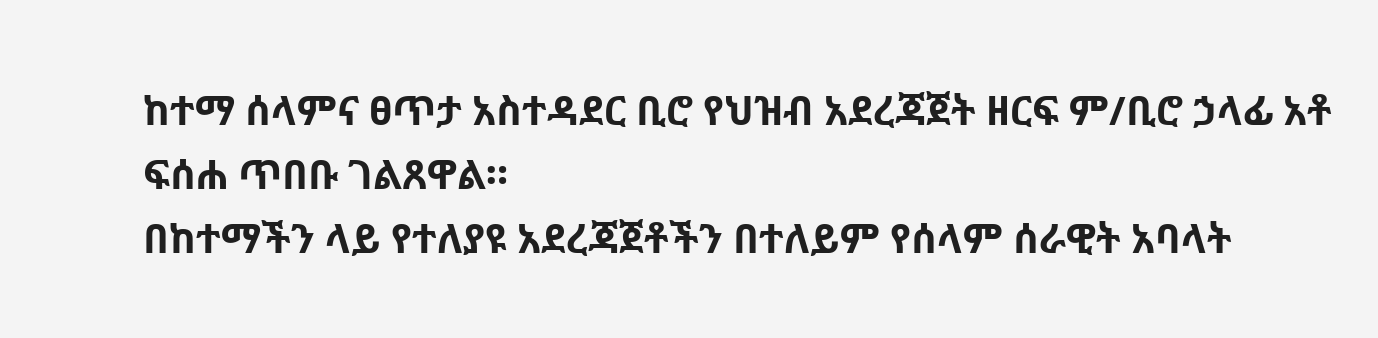ከተማ ሰላምና ፀጥታ አስተዳደር ቢሮ የህዝብ አደረጃጀት ዘርፍ ም/ቢሮ ኃላፊ አቶ ፍሰሐ ጥበቡ ገልጸዋል።
በከተማችን ላይ የተለያዩ አደረጃጀቶችን በተለይም የሰላም ሰራዊት አባላት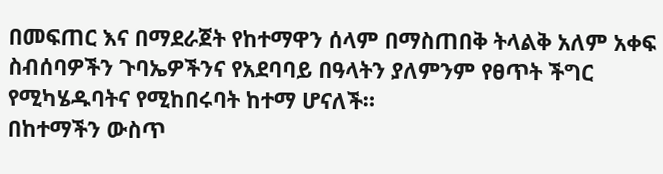በመፍጠር እና በማደራጀት የከተማዋን ሰላም በማስጠበቅ ትላልቅ አለም አቀፍ ስብሰባዎችን ጉባኤዎችንና የአደባባይ በዓላትን ያለምንም የፀጥት ችግር የሚካሄዱባትና የሚከበሩባት ከተማ ሆናለች።
በከተማችን ውስጥ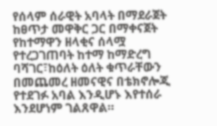የሰላም ሰራዊት አባላት በማደራጀት ከፀጥታ መዋቅር ጋር በማቀናጀት የከተማዋን ዘላቂና ሰላሟ የተረጋገጠባት ከተማ ከማድረግ ባሻገር፣ከዕለት ዕለት ቁጥራቸውን በመጨመረ ዘመናዊና በቴክኖሎጂ የተደገፉ አባል እንዲሆኑ እየተሰራ እንደሆነም ገልጸዋል።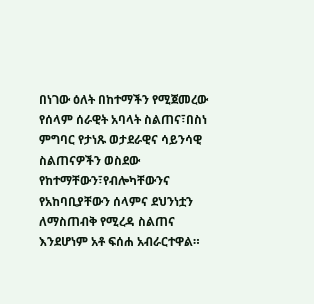በነገው ዕለት በከተማችን የሚጀመረው የሰላም ሰራዊት አባላት ስልጠና፣በስነ ምግባር የታነጹ ወታደራዊና ሳይንሳዊ ስልጠናዎችን ወስደው የከተማቸውን፣የብሎካቸውንና የአከባቢያቸውን ሰላምና ደህንነቷን ለማስጠብቅ የሚረዳ ስልጠና እንደሆነም አቶ ፍሰሐ አብራርተዋል።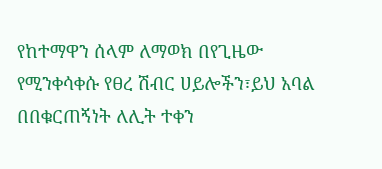የከተማዋን ሰላም ለማወክ በየጊዜው የሚንቀሳቀሱ የፀረ ሽብር ሀይሎችን፣ይህ አባል በበቁርጠኝነት ለሊት ተቀን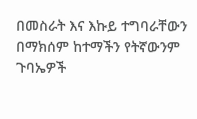በመስራት እና እኩይ ተግባራቸውን በማክሰም ከተማችን የትኛውንም ጉባኤዎች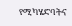የሚካሄድባትና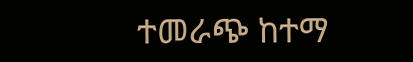ተመራጭ ከተማ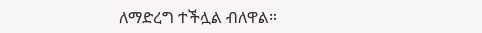ለማድረግ ተችሏል ብለዋል።